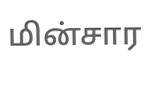மின்சார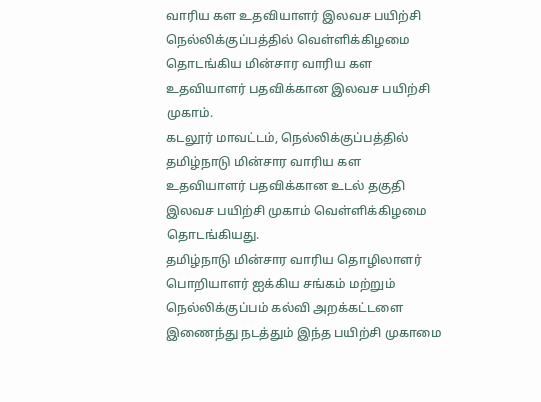வாரிய கள உதவியாளர் இலவச பயிற்சி
நெல்லிக்குப்பத்தில் வெள்ளிக்கிழமை தொடங்கிய மின்சார வாரிய கள உதவியாளர் பதவிக்கான இலவச பயிற்சி முகாம்.
கடலூர் மாவட்டம், நெல்லிக்குப்பத்தில் தமிழ்நாடு மின்சார வாரிய கள உதவியாளர் பதவிக்கான உடல் தகுதி இலவச பயிற்சி முகாம் வெள்ளிக்கிழமை தொடங்கியது.
தமிழ்நாடு மின்சார வாரிய தொழிலாளர் பொறியாளர் ஐக்கிய சங்கம் மற்றும் நெல்லிக்குப்பம் கல்வி அறக்கட்டளை இணைந்து நடத்தும் இந்த பயிற்சி முகாமை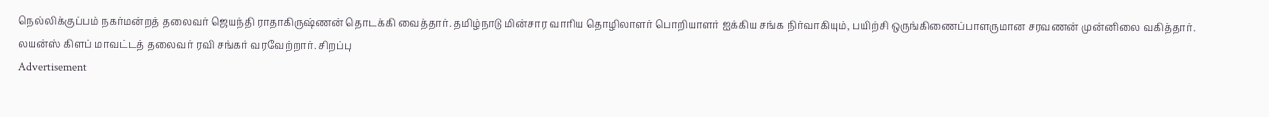நெல்லிக்குப்பம் நகர்மன்றத் தலைவர் ஜெயந்தி ராதாகிருஷ்ணன் தொடக்கி வைத்தார். தமிழ்நாடு மின்சார வாரிய தொழிலாளர் பொறியாளர் ஐக்கிய சங்க நிர்வாகியும், பயிற்சி ஒருங்கிணைப்பாளருமான சரவணன் முன்னிலை வகித்தார்.
லயன்ஸ் கிளப் மாவட்டத் தலைவர் ரவி சங்கர் வரவேற்றார். சிறப்பு
Advertisement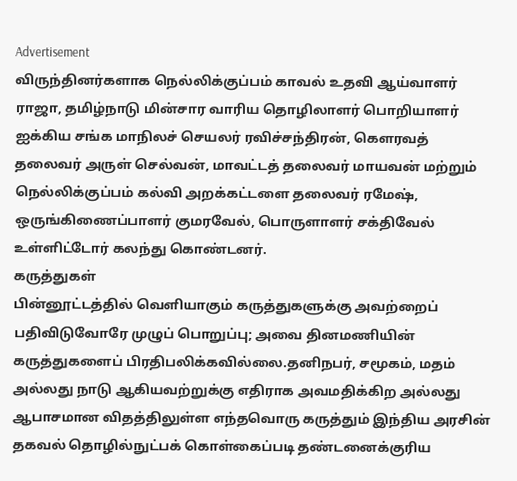Advertisement
விருந்தினர்களாக நெல்லிக்குப்பம் காவல் உதவி ஆய்வாளர் ராஜா, தமிழ்நாடு மின்சார வாரிய தொழிலாளர் பொறியாளர் ஐக்கிய சங்க மாநிலச் செயலர் ரவிச்சந்திரன், கௌரவத் தலைவர் அருள் செல்வன், மாவட்டத் தலைவர் மாயவன் மற்றும் நெல்லிக்குப்பம் கல்வி அறக்கட்டளை தலைவர் ரமேஷ், ஒருங்கிணைப்பாளர் குமரவேல், பொருளாளர் சக்திவேல் உள்ளிட்டோர் கலந்து கொண்டனர்.
கருத்துகள்
பின்னூட்டத்தில் வெளியாகும் கருத்துகளுக்கு அவற்றைப் பதிவிடுவோரே முழுப் பொறுப்பு; அவை தினமணியின் கருத்துகளைப் பிரதிபலிக்கவில்லை.தனிநபர், சமூகம், மதம் அல்லது நாடு ஆகியவற்றுக்கு எதிராக அவமதிக்கிற அல்லது ஆபாசமான விதத்திலுள்ள எந்தவொரு கருத்தும் இந்திய அரசின் தகவல் தொழில்நுட்பக் கொள்கைப்படி தண்டனைக்குரிய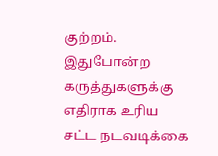குற்றம். இதுபோன்ற கருத்துகளுக்கு எதிராக உரிய சட்ட நடவடிக்கை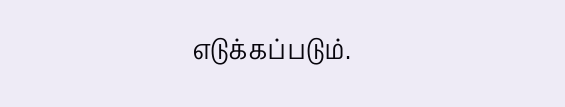எடுக்கப்படும்.